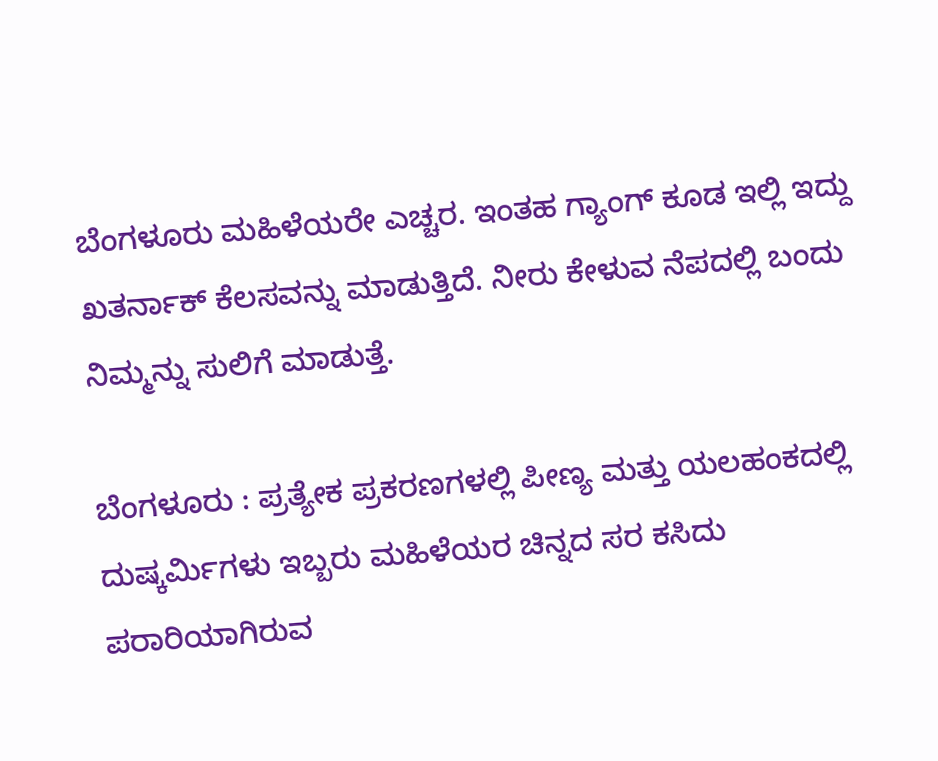ಬೆಂಗಳೂರು ಮಹಿಳೆಯರೇ ಎಚ್ಚರ. ಇಂತಹ ಗ್ಯಾಂಗ್ ಕೂಡ ಇಲ್ಲಿ ಇದ್ದು ಖತರ್ನಾಕ್ ಕೆಲಸವನ್ನು ಮಾಡುತ್ತಿದೆ. ನೀರು ಕೇಳುವ ನೆಪದಲ್ಲಿ ಬಂದು ನಿಮ್ಮನ್ನು ಸುಲಿಗೆ ಮಾಡುತ್ತೆ.

ಬೆಂಗಳೂರು : ಪ್ರತ್ಯೇಕ ಪ್ರಕರಣಗಳಲ್ಲಿ ಪೀಣ್ಯ ಮತ್ತು ಯಲಹಂಕದಲ್ಲಿ ದುಷ್ಕರ್ಮಿಗಳು ಇಬ್ಬರು ಮಹಿಳೆಯರ ಚಿನ್ನದ ಸರ ಕಸಿದು ಪರಾರಿಯಾಗಿರುವ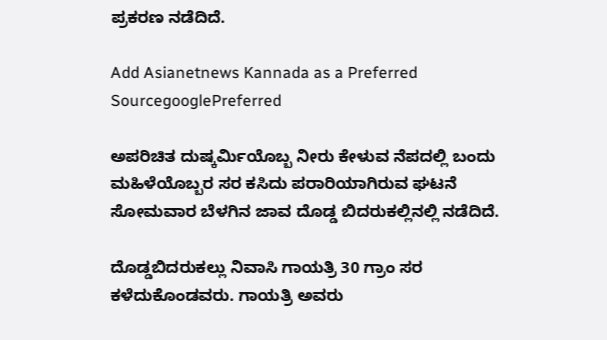ಪ್ರಕರಣ ನಡೆದಿದೆ.

Add Asianetnews Kannada as a Preferred SourcegooglePreferred

ಅಪರಿಚಿತ ದುಷ್ಕರ್ಮಿಯೊಬ್ಬ ನೀರು ಕೇಳುವ ನೆಪದಲ್ಲಿ ಬಂದು ಮಹಿಳೆಯೊಬ್ಬರ ಸರ ಕಸಿದು ಪರಾರಿಯಾಗಿರುವ ಘಟನೆ ಸೋಮವಾರ ಬೆಳಗಿನ ಜಾವ ದೊಡ್ಡ ಬಿದರುಕಲ್ಲಿನಲ್ಲಿ ನಡೆದಿದೆ.

ದೊಡ್ಡಬಿದರುಕಲ್ಲು ನಿವಾಸಿ ಗಾಯತ್ರಿ 30 ಗ್ರಾಂ ಸರ ಕಳೆದುಕೊಂಡವರು. ಗಾಯತ್ರಿ ಅವರು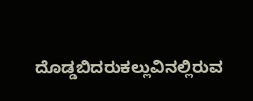ದೊಡ್ಡಬಿದರುಕಲ್ಲುವಿನಲ್ಲಿರುವ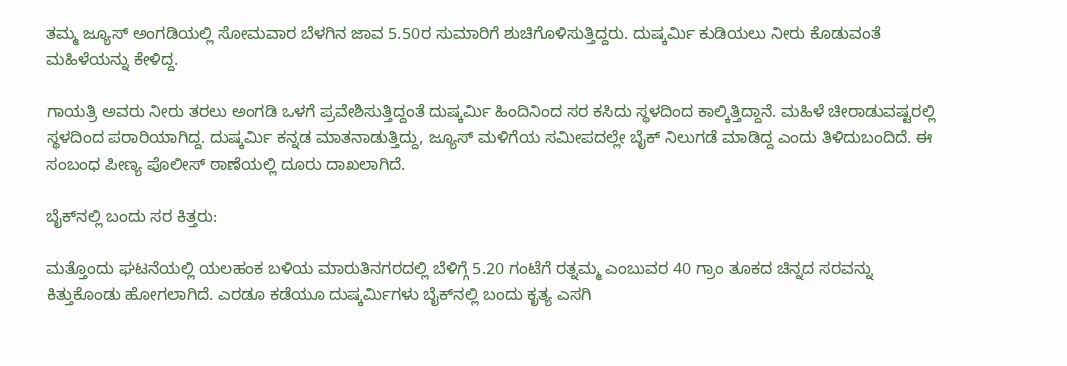ತಮ್ಮ ಜ್ಯೂಸ್‌ ಅಂಗಡಿಯಲ್ಲಿ ಸೋಮವಾರ ಬೆಳಗಿನ ಜಾವ 5.50ರ ಸುಮಾರಿಗೆ ಶುಚಿಗೊಳಿಸುತ್ತಿದ್ದರು. ದುಷ್ಕರ್ಮಿ ಕುಡಿಯಲು ನೀರು ಕೊಡುವಂತೆ ಮಹಿಳೆಯನ್ನು ಕೇಳಿದ್ದ.

ಗಾಯತ್ರಿ ಅವರು ನೀರು ತರಲು ಅಂಗಡಿ ಒಳಗೆ ಪ್ರವೇಶಿಸುತ್ತಿದ್ದಂತೆ ದುಷ್ಕರ್ಮಿ ಹಿಂದಿನಿಂದ ಸರ ಕಸಿದು ಸ್ಥಳದಿಂದ ಕಾಲ್ಕಿತ್ತಿದ್ದಾನೆ. ಮಹಿಳೆ ಚೀರಾಡುವಷ್ಟರಲ್ಲಿ ಸ್ಥಳದಿಂದ ಪರಾರಿಯಾಗಿದ್ದ. ದುಷ್ಕರ್ಮಿ ಕನ್ನಡ ಮಾತನಾಡುತ್ತಿದ್ದು, ಜ್ಯೂಸ್‌ ಮಳಿಗೆಯ ಸಮೀಪದಲ್ಲೇ ಬೈಕ್‌ ನಿಲುಗಡೆ ಮಾಡಿದ್ದ ಎಂದು ತಿಳಿದುಬಂದಿದೆ. ಈ ಸಂಬಂಧ ಪೀಣ್ಯ ಪೊಲೀಸ್‌ ಠಾಣೆಯಲ್ಲಿ ದೂರು ದಾಖಲಾಗಿದೆ.

ಬೈಕ್‌ನಲ್ಲಿ ಬಂದು ಸರ ಕಿತ್ತರು:

ಮತ್ತೊಂದು ಘಟನೆಯಲ್ಲಿ ಯಲಹಂಕ ಬಳಿಯ ಮಾರುತಿನಗರದಲ್ಲಿ ಬೆಳಿಗ್ಗೆ 5.20 ಗಂಟೆಗೆ ರತ್ನಮ್ಮ ಎಂಬುವರ 40 ಗ್ರಾಂ ತೂಕದ ಚಿನ್ನದ ಸರವನ್ನು ಕಿತ್ತುಕೊಂಡು ಹೋಗಲಾಗಿದೆ. ಎರಡೂ ಕಡೆಯೂ ದುಷ್ಕರ್ಮಿಗಳು ಬೈಕ್‌ನಲ್ಲಿ ಬಂದು ಕೃತ್ಯ ಎಸಗಿ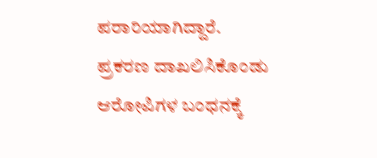ಪರಾರಿಯಾಗಿದ್ದಾರೆ. ಪ್ರಕರಣ ದಾಖಲಿಸಿಕೊಂಡು ಆರೋಪಿಗಳ ಬಂಧನಕ್ಕೆ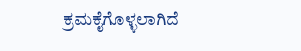ಕ್ರಮಕೈಗೊಳ್ಳಲಾಗಿದೆ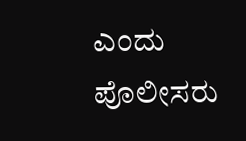ಎಂದು ಪೊಲೀಸರು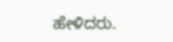ಹೇಳಿದರು.